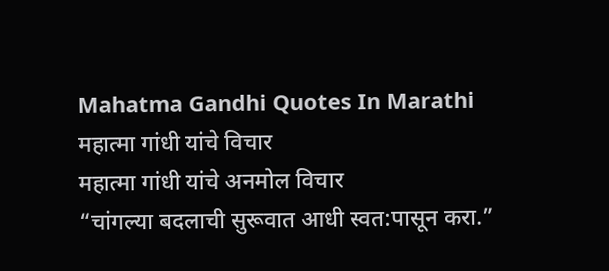Mahatma Gandhi Quotes In Marathi महात्मा गांधी यांचे विचार
महात्मा गांधी यांचे अनमोल विचार
“चांगल्या बदलाची सुरूवात आधी स्वत:पासून करा.”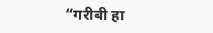“गरीबी हा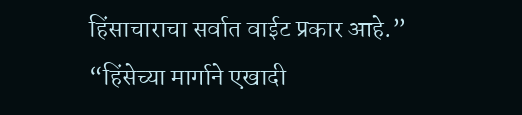हिंसाचाराचा सर्वात वाईट प्रकार आहे.”
“हिंसेच्या मार्गाने एखादी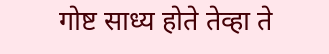गोष्ट साध्य होते तेव्हा ते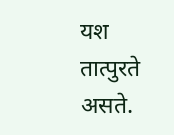यश तात्पुरते असते.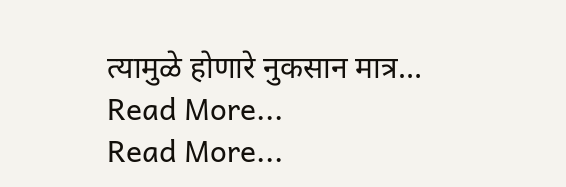त्यामुळे होणारे नुकसान मात्र…
Read More...
Read More...